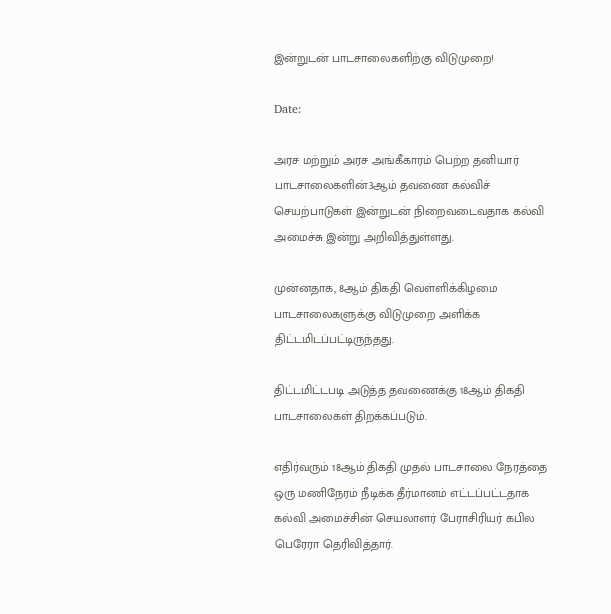இன்றுடன் பாடசாலைகளிற்கு விடுமுறை!

Date:

அரச மற்றும் அரச அங்கீகாரம் பெற்ற தனியார் பாடசாலைகளின்3ஆம் தவணை கல்விச் செயற்பாடுகள் இன்றுடன் நிறைவடைவதாக கல்வி அமைச்சு இன்று அறிவித்துள்ளது.

முன்னதாக, 8ஆம் திகதி வெள்ளிக்கிழமை பாடசாலைகளுக்கு விடுமுறை அளிக்க திட்டமிடப்பட்டிருந்தது.

திட்டமிட்டபடி அடுத்த தவணைக்கு 18ஆம் திகதி பாடசாலைகள் திறக்கப்படும்.

எதிர்வரும் 18ஆம் திகதி முதல் பாடசாலை நேரத்தை ஒரு மணிநேரம் நீடிக்க தீர்மானம் எட்டப்பட்டதாக கல்வி அமைச்சின் செயலாளர் பேராசிரியர் கபில பெரேரா தெரிவித்தார்.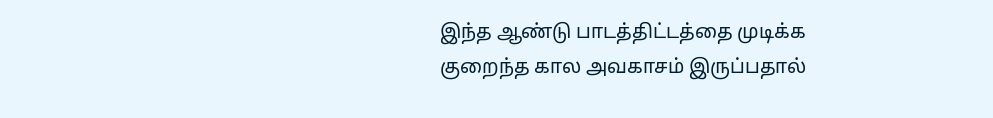இந்த ஆண்டு பாடத்திட்டத்தை முடிக்க குறைந்த கால அவகாசம் இருப்பதால்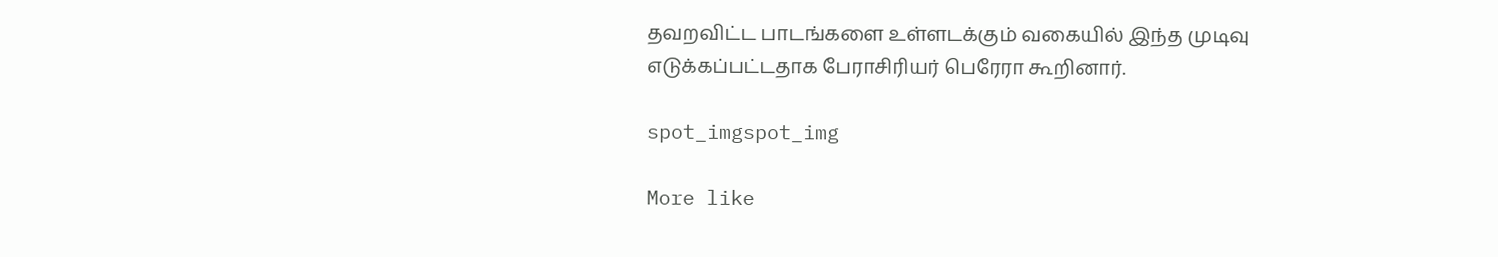தவறவிட்ட பாடங்களை உள்ளடக்கும் வகையில் இந்த முடிவு எடுக்கப்பட்டதாக பேராசிரியர் பெரேரா கூறினார்.

spot_imgspot_img

More like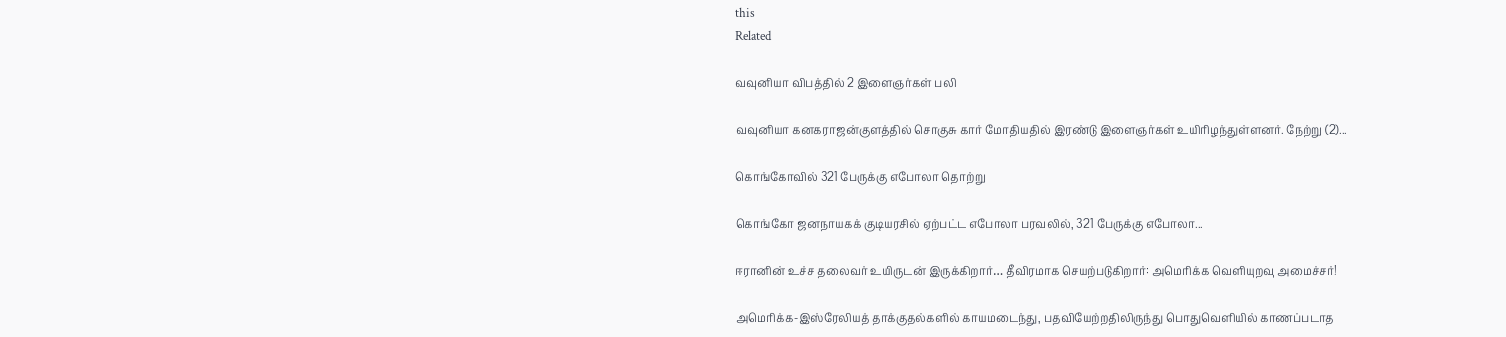this
Related

வவுனியா விபத்தில் 2 இளைஞர்கள் பலி

வவுனியா கனகராஜன்குளத்தில் சொகுசு கார் மோதியதில் இரண்டு இளைஞர்கள் உயிரிழந்துள்ளனர். நேற்று (2)...

கொங்கோவில் 321 பேருக்கு எபோலா தொற்று

கொங்கோ ஜனநாயகக் குடியரசில் ஏற்பட்ட எபோலா பரவலில், 321 பேருக்கு எபோலா...

ஈரானின் உச்ச தலைவர் உயிருடன் இருக்கிறார்… தீவிரமாக செயற்படுகிறார்: அமெரிக்க வெளியுறவு அமைச்சர்!

அமெரிக்க-இஸ்ரேலியத் தாக்குதல்களில் காயமடைந்து, பதவியேற்றதிலிருந்து பொதுவெளியில் காணப்படாத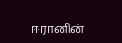ஈரானின்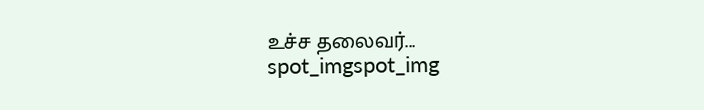உச்ச தலைவர்...
spot_imgspot_img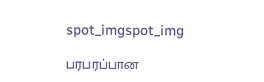spot_imgspot_img

பரபரப்பான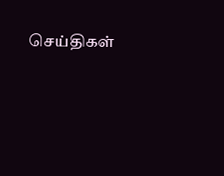செய்திகள்